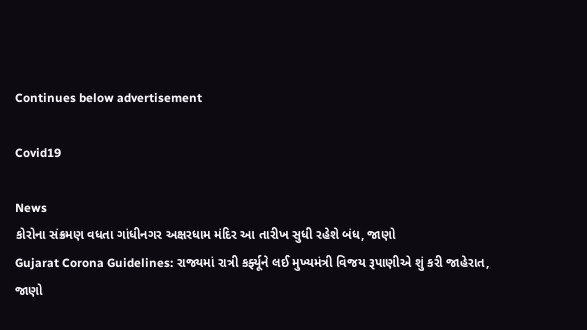Continues below advertisement

Covid19

News
કોરોના સંક્રમણ વધતા ગાંધીનગર અક્ષરધામ મંદિર આ તારીખ સુધી રહેશે બંધ, જાણો
Gujarat Corona Guidelines: રાજ્યમાં રાત્રી કર્ફ્યૂને લઈ મુખ્યમંત્રી વિજય રૂપાણીએ શું કરી જાહેરાત, જાણો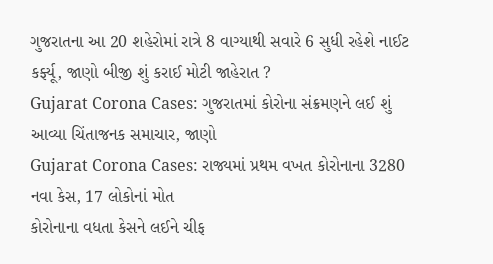ગુજરાતના આ 20 શહેરોમાં રાત્રે 8 વાગ્યાથી સવારે 6 સુધી રહેશે નાઈટ કર્ફ્યૂ, જાણો બીજી શું કરાઈ મોટી જાહેરાત ?
Gujarat Corona Cases: ગુજરાતમાં કોરોના સંક્રમણને લઈ શું આવ્યા ચિંતાજનક સમાચાર, જાણો
Gujarat Corona Cases: રાજ્યમાં પ્રથમ વખત કોરોનાના 3280 નવા કેસ, 17 લોકોનાં મોત
કોરોનાના વધતા કેસને લઈને ચીફ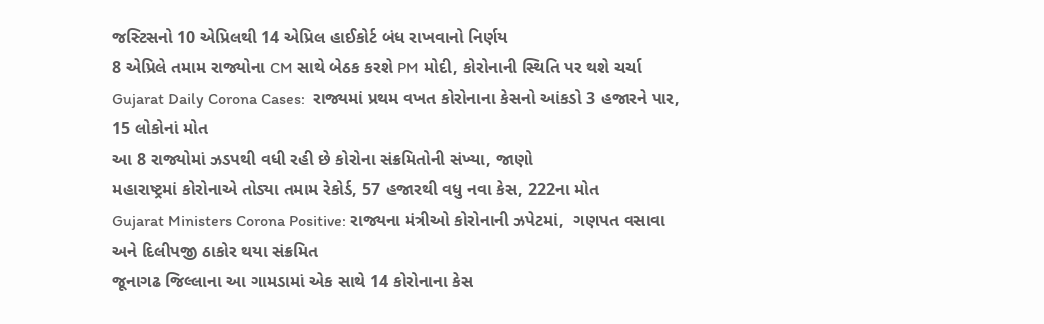જસ્ટિસનો 10 એપ્રિલથી 14 એપ્રિલ હાઈકોર્ટ બંધ રાખવાનો નિર્ણય
8 એપ્રિલે તમામ રાજ્યોના CM સાથે બેઠક કરશે PM મોદી, કોરોનાની સ્થિતિ પર થશે ચર્ચા
Gujarat Daily Corona Cases:  રાજ્યમાં પ્રથમ વખત કોરોનાના કેસનો આંકડો 3 હજારને પાર, 15 લોકોનાં મોત
આ 8 રાજ્યોમાં ઝડપથી વધી રહી છે કોરોના સંક્રમિતોની સંખ્યા, જાણો
મહારાષ્ટ્રમાં કોરોનાએ તોડ્યા તમામ રેકોર્ડ, 57 હજારથી વધુ નવા કેસ, 222ના મોત
Gujarat Ministers Corona Positive: રાજ્યના મંત્રીઓ કોરોનાની ઝપેટમાં,  ગણપત વસાવા અને દિલીપજી ઠાકોર થયા સંક્રમિત
જૂનાગઢ જિલ્લાના આ ગામડામાં એક સાથે 14 કોરોનાના કેસ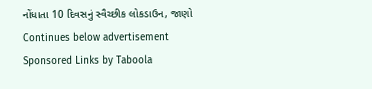નોંધાતા 10 દિવસનું સ્વૈચ્છીક લોકડાઉન, જાણો
Continues below advertisement
Sponsored Links by Taboola